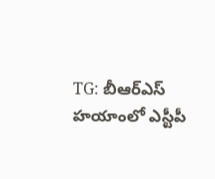TG: బీఆర్ఎస్ హయాంలో ఎస్టీపీ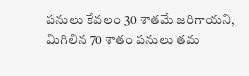పనులు కేవలం 30 శాతమే జరిగాయని, మిగిలిన 70 శాతం పనులు తమ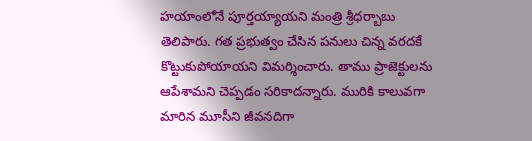హయాంలోనే పూర్తయ్యాయని మంత్రి శ్రీధర్బాబు తెలిపారు. గత ప్రభుత్వం చేసిన పనులు చిన్న వరదకే కొట్టుకుపోయాయని విమర్శించారు. తాము ప్రాజెక్టులను ఆపేశామని చెప్పడం సరికాదన్నారు. మురికి కాలువగా మారిన మూసీని జీవనదిగా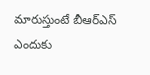మారుస్తుంటే బీఆర్ఎస్ ఎందుకు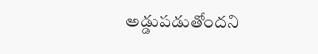అడ్డుపడుతోందని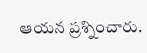ఆయన ప్రశ్నించారు.